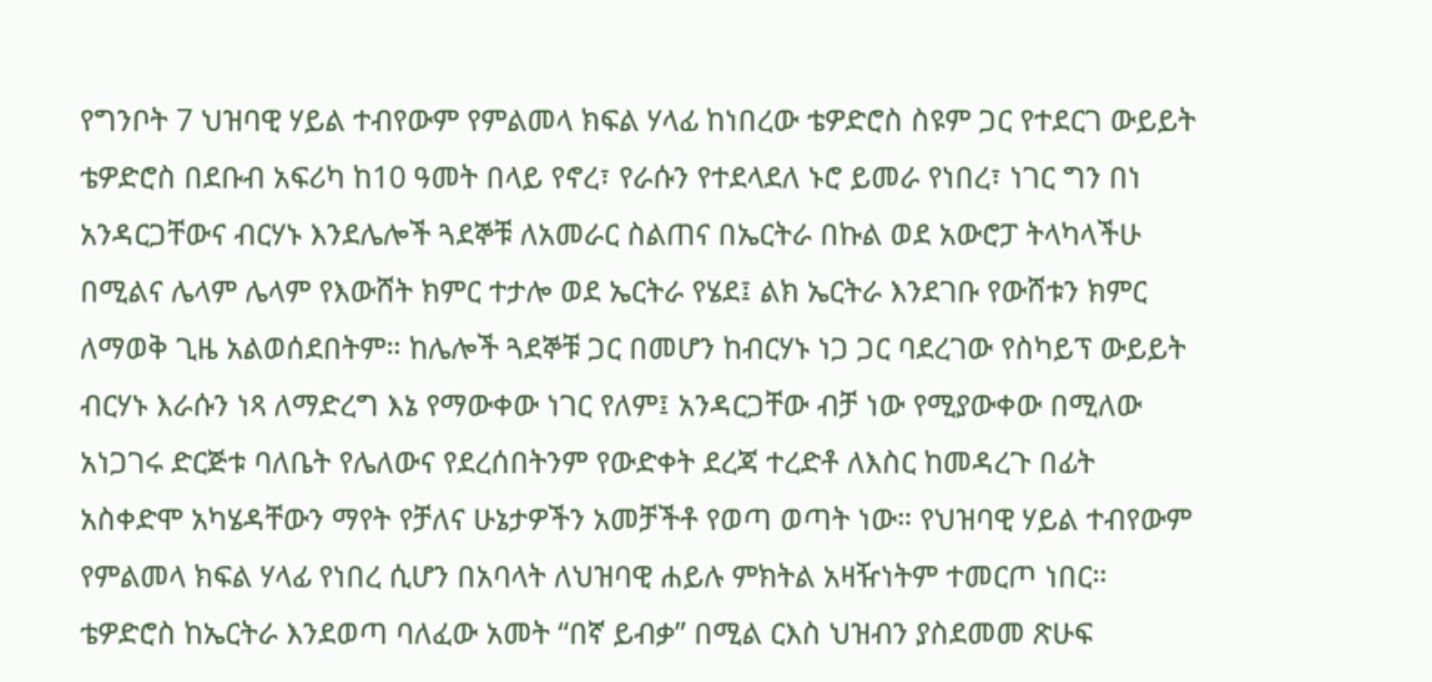የግንቦት 7 ህዝባዊ ሃይል ተብየውም የምልመላ ክፍል ሃላፊ ከነበረው ቴዎድሮስ ስዩም ጋር የተደርገ ውይይት
ቴዎድሮስ በደቡብ አፍሪካ ከ10 ዓመት በላይ የኖረ፣ የራሱን የተደላደለ ኑሮ ይመራ የነበረ፣ ነገር ግን በነ አንዳርጋቸውና ብርሃኑ እንደሌሎች ጓደኞቹ ለአመራር ስልጠና በኤርትራ በኩል ወደ አውሮፓ ትላካላችሁ በሚልና ሌላም ሌላም የእውሸት ክምር ተታሎ ወደ ኤርትራ የሄደ፤ ልክ ኤርትራ እንደገቡ የውሸቱን ክምር ለማወቅ ጊዜ አልወሰደበትም። ከሌሎች ጓደኞቹ ጋር በመሆን ከብርሃኑ ነጋ ጋር ባደረገው የስካይፕ ውይይት ብርሃኑ እራሱን ነጻ ለማድረግ እኔ የማውቀው ነገር የለም፤ አንዳርጋቸው ብቻ ነው የሚያውቀው በሚለው አነጋገሩ ድርጅቱ ባለቤት የሌለውና የደረሰበትንም የውድቀት ደረጃ ተረድቶ ለእስር ከመዳረጉ በፊት አስቀድሞ አካሄዳቸውን ማየት የቻለና ሁኔታዎችን አመቻችቶ የወጣ ወጣት ነው። የህዝባዊ ሃይል ተብየውም የምልመላ ክፍል ሃላፊ የነበረ ሲሆን በአባላት ለህዝባዊ ሐይሉ ምክትል አዛዥነትም ተመርጦ ነበር። ቴዎድሮስ ከኤርትራ እንደወጣ ባለፈው አመት “በኛ ይብቃ” በሚል ርእስ ህዝብን ያስደመመ ጽሁፍ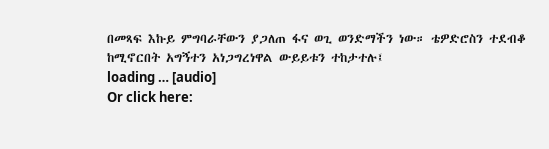በመጻፍ እኩይ ምግባራቸውን ያጋለጠ ፋና ወጊ ወንድማችን ነው። ቴዎድሮስን ተደብቆ ከሚኖርበት አግኝተን አነጋግረነዋል ውይይቱን ተከታተሉ፤
loading … [audio]
Or click here: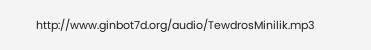http://www.ginbot7d.org/audio/TewdrosMinilik.mp3